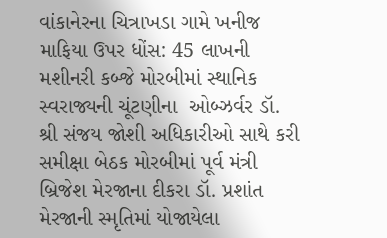વાંકાનેરના ચિત્રાખડા ગામે ખનીજ માફિયા ઉપર ધોંસ: 45 લાખની મશીનરી કબ્જે મોરબીમાં સ્થાનિક સ્વરાજ્યની ચૂંટણીના  ઓબ્ઝર્વર ડૉ. શ્રી સંજય જોશી અધિકારીઓ સાથે કરી સમીક્ષા બેઠક મોરબીમાં પૂર્વ મંત્રી બ્રિજેશ મેરજાના દીકરા ડૉ. પ્રશાંત મેરજાની સ્મૃતિમાં યોજાયેલા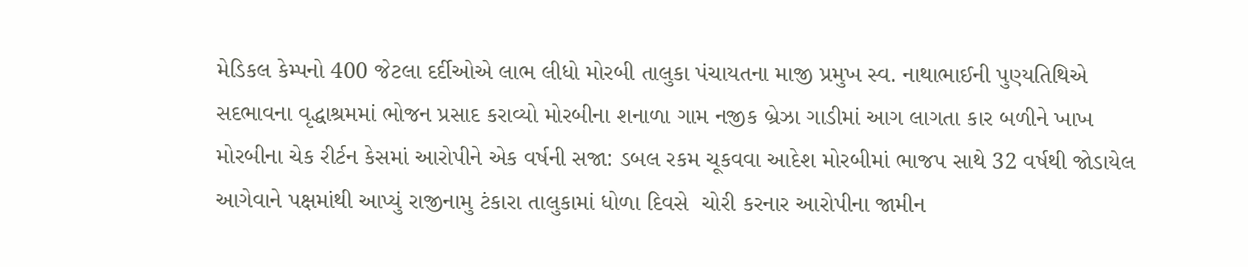મેડિકલ કેમ્પનો 400 જેટલા દર્દીઓએ લાભ લીધો મોરબી તાલુકા પંચાયતના માજી પ્રમુખ સ્વ. નાથાભાઈની પુણ્યતિથિએ સદભાવના વૃદ્ધાશ્રમમાં ભોજન પ્રસાદ કરાવ્યો મોરબીના શનાળા ગામ નજીક બ્રેઝા ગાડીમાં આગ લાગતા કાર બળીને ખાખ મોરબીના ચેક રીર્ટન કેસમાં આરોપીને એક વર્ષની સજા: ડબલ રકમ ચૂકવવા આદેશ મોરબીમાં ભાજપ સાથે 32 વર્ષથી જોડાયેલ આગેવાને પક્ષમાંથી આપ્યું રાજીનામુ ટંકારા તાલુકામાં ધોળા દિવસે  ચોરી કરનાર આરોપીના જામીન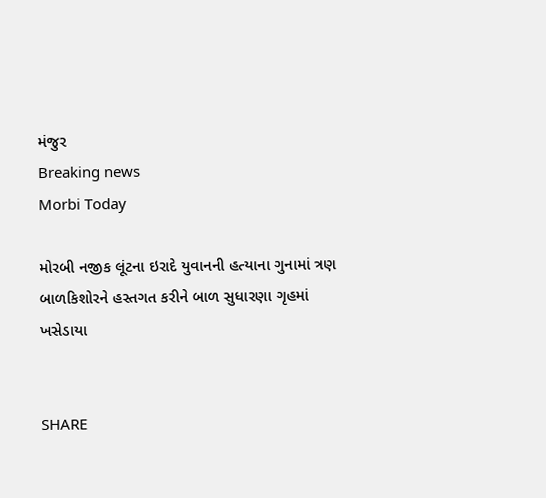મંજુર
Breaking news
Morbi Today

મોરબી નજીક લૂંટના ઇરાદે યુવાનની હત્યાના ગુનામાં ત્રણ બાળકિશોરને હસ્તગત કરીને બાળ સુધારણા ગૃહમાં ખસેડાયા


SHARE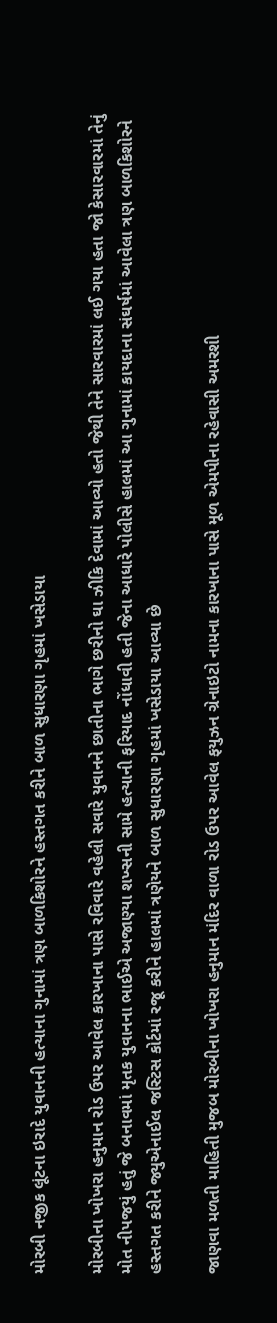મોરબી નજીક લૂંટના ઇરાદે યુવાનની હત્યાના ગુનામાં ત્રણ બાળકિશોરને હસ્તગત કરીને બાળ સુધારણા ગૃહમાં ખસેડાયા

મોરબીના ખોખરા હનુમાન રોડ ઉપર આવેલ કારખાના પાસે રવિવારે વહેલી સવારે યુવાનને છાતીના ભાગે છરીનો ઘા ઝીકિ દેવામાં આવ્યો હતો જેથી તેને સારવારમાં લઈ ગયા હતા જો કેસારવારમાં તેનું મોત નીપજયું હતું જે બનાવમાં મૃતક યુવાનના ભાઈએ અજાણ્યા શખ્સની સામે હત્યાની ફરિયાદ નોંધાવી હતી જેના આધારે પોલીસે હાલમાં આ ગુનામાં કાયદાના સંઘર્ષમાં આવેલા ત્રણ બાળકિશોરને હસ્તગત કરીને જ્યુએનાઈલ જસ્ટિસ કોર્ટમાં રજૂ કરીને હાલમાં ત્રણેયને બાળ સુધારણા ગૃહમાં ખસેડાયા આવ્યા છે

જાણવા મળતી માહિતી મુજબ મોરબીના ખોખરા હનુમાન મંદિર વાળા રોડ ઉપર આવેલ ફયુઝન ગ્રેનાઇટો નામના કારખાના પાસે મૂળ એમપીના રહેવાસી અમરશી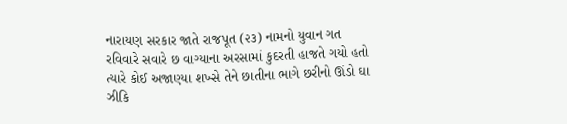નારાયણ સરકાર જાતે રાજપૂત (૨૩) નામનો યુવાન ગત રવિવારે સવારે છ વાગ્યાના અરસામાં કુદરતી હાજતે ગયો હતો ત્યારે કોઈ અજાણ્યા શખ્સે તેને છાતીના ભાગે છરીનો ઊંડો ઘા ઝીકિ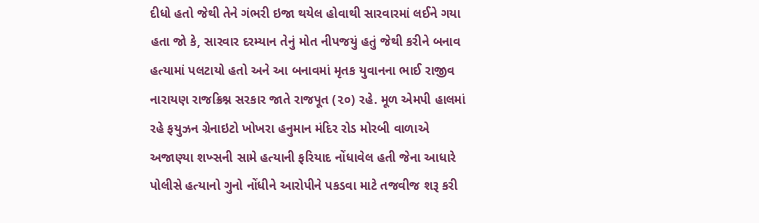દીધો હતો જેથી તેને ગંભરી ઇજા થયેલ હોવાથી સારવારમાં લઈને ગયા હતા જો કે, સારવાર દરમ્યાન તેનું મોત નીપજયું હતું જેથી કરીને બનાવ હત્યામાં પલટાયો હતો અને આ બનાવમાં મૃતક યુવાનના ભાઈ રાજીવ નારાયણ રાજક્રિશ્ન સરકાર જાતે રાજપૂત (૨૦) રહે. મૂળ એમપી હાલમાં રહે ફયુઝન ગ્રેનાઇટો ખોખરા હનુમાન મંદિર રોડ મોરબી વાળાએ અજાણ્યા શખ્સની સામે હત્યાની ફરિયાદ નોંધાવેલ હતી જેના આધારે પોલીસે હત્યાનો ગુનો નોંધીને આરોપીને પકડવા માટે તજવીજ શરૂ કરી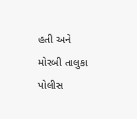હતી અને મોરબી તાલુકા પોલીસ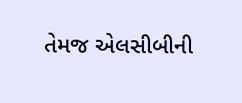તેમજ એલસીબીની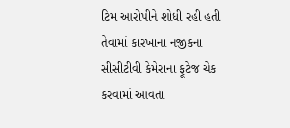ટિમ આરોપીને શોધી રહી હતી તેવામાં કારખાના નજીકના સીસીટીવી કેમેરાના ફૂટેજ ચેક કરવામાં આવતા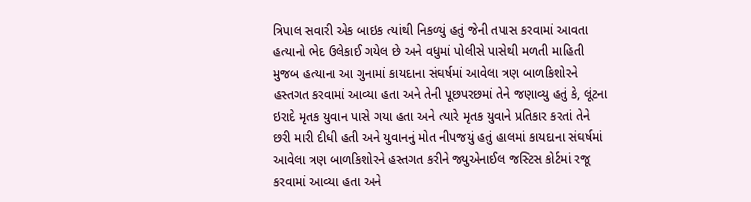ત્રિપાલ સવારી એક બાઇક ત્યાંથી નિકળ્યું હતું જેની તપાસ કરવામાં આવતા હત્યાનો ભેદ ઉલેકાઈ ગયેલ છે અને વધુમાં પોલીસે પાસેથી મળતી માહિતી મુજબ હત્યાના આ ગુનામાં કાયદાના સંઘર્ષમાં આવેલા ત્રણ બાળકિશોરને હસ્તગત કરવામાં આવ્યા હતા અને તેની પૂછપરછમાં તેને જણાવ્યુ હતું કે, લૂંટના ઇરાદે મૃતક યુવાન પાસે ગયા હતા અને ત્યારે મૃતક યુવાને પ્રતિકાર કરતાં તેને છરી મારી દીધી હતી અને યુવાનનું મોત નીપજયું હતું હાલમાં કાયદાના સંઘર્ષમાં આવેલા ત્રણ બાળકિશોરને હસ્તગત કરીને જ્યુએનાઈલ જસ્ટિસ કોર્ટમાં રજૂ કરવામાં આવ્યા હતા અને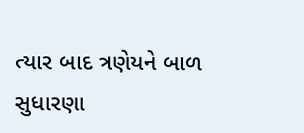ત્યાર બાદ ત્રણેયને બાળ સુધારણા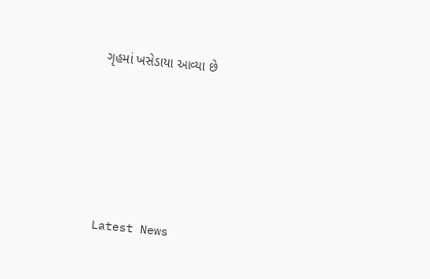ગૃહમાં ખસેડાયા આવ્યા છે






Latest News